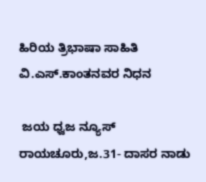ಹಿರಿಯ ತ್ರಿಭಾಷಾ ಸಾಹಿತಿ ವಿ.ಎಸ್.ಕಾಂತನವರ ನಿಧನ

 ಜಯ ಧ್ವಜ ನ್ಯೂಸ್ ರಾಯಚೂರು,ಜ.31- ದಾಸರ ನಾಡು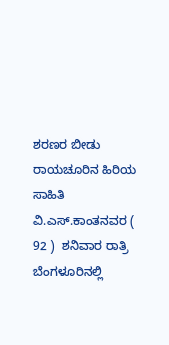ಶರಣರ ಬೀಡು ರಾಯಚೂರಿನ ಹಿರಿಯ ಸಾಹಿತಿ ವಿ.ಎಸ್.ಕಾಂತನವರ ( 92 )  ಶನಿವಾರ ರಾತ್ರಿ ಬೆಂಗಳೂರಿನಲ್ಲಿ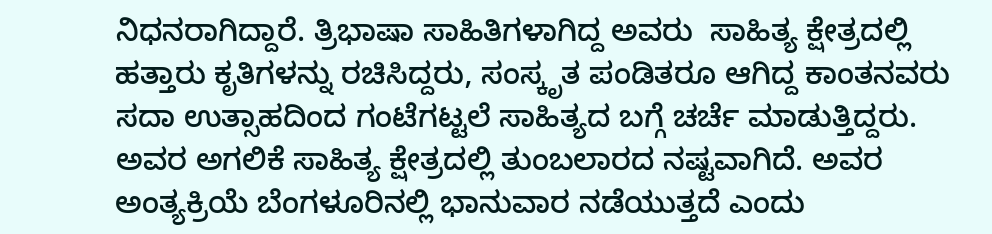ನಿಧನರಾಗಿದ್ದಾರೆ. ತ್ರಿಭಾಷಾ ಸಾಹಿತಿಗಳಾಗಿದ್ದ ಅವರು  ಸಾಹಿತ್ಯ ಕ್ಷೇತ್ರದಲ್ಲಿ ಹತ್ತಾರು ಕೃತಿಗಳನ್ನು ರಚಿಸಿದ್ದರು, ಸಂಸ್ಕೃತ ಪಂಡಿತರೂ ಆಗಿದ್ದ ಕಾಂತನವರು ಸದಾ ಉತ್ಸಾಹದಿಂದ ಗಂಟೆಗಟ್ಟಲೆ ಸಾಹಿತ್ಯದ ಬಗ್ಗೆ ಚರ್ಚೆ ಮಾಡುತ್ತಿದ್ದರು. ಅವರ ಅಗಲಿಕೆ ಸಾಹಿತ್ಯ ಕ್ಷೇತ್ರದಲ್ಲಿ ತುಂಬಲಾರದ ನಷ್ಟವಾಗಿದೆ. ಅವರ ಅಂತ್ಯಕ್ರಿಯೆ ಬೆಂಗಳೂರಿನಲ್ಲಿ ಭಾನುವಾರ ನಡೆಯುತ್ತದೆ ಎಂದು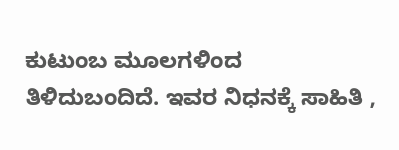ಕುಟುಂಬ ಮೂಲಗಳಿಂದ ತಿಳಿದುಬಂದಿದೆ. ಇವರ ನಿಧನಕ್ಕೆ ಸಾಹಿತಿ ,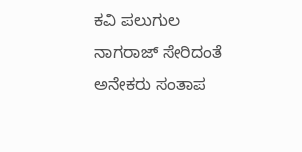ಕವಿ ಪಲುಗುಲ ನಾಗರಾಜ್ ಸೇರಿದಂತೆ ಅನೇಕರು ಸಂತಾಪ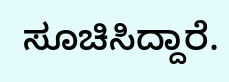ಸೂಚಿಸಿದ್ದಾರೆ.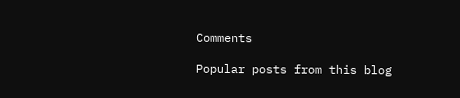Comments

Popular posts from this blog